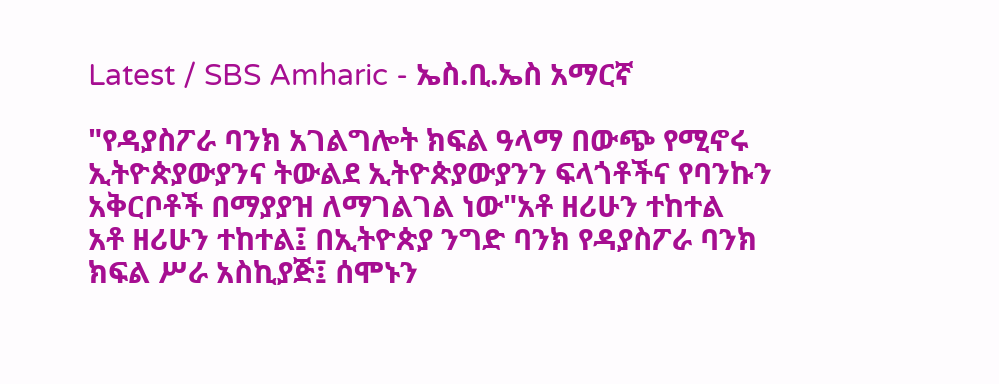Latest / SBS Amharic - ኤስ.ቢ.ኤስ አማርኛ

"የዳያስፖራ ባንክ አገልግሎት ክፍል ዓላማ በውጭ የሚኖሩ ኢትዮጵያውያንና ትውልደ ኢትዮጵያውያንን ፍላጎቶችና የባንኩን አቅርቦቶች በማያያዝ ለማገልገል ነው"አቶ ዘሪሁን ተከተል
አቶ ዘሪሁን ተከተል፤ በኢትዮጵያ ንግድ ባንክ የዳያስፖራ ባንክ ክፍል ሥራ አስኪያጅ፤ ሰሞኑን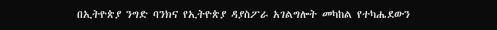በኢትዮጵያ ንግድ ባንክና የኢትዮጵያ ዳያስፖራ አገልግሎት መካከል የተካሔደውን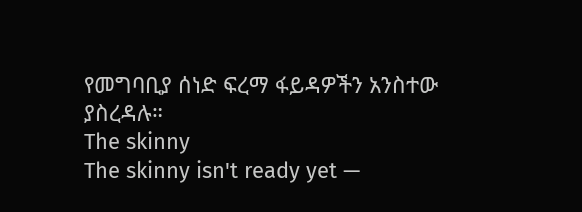የመግባቢያ ሰነድ ፍረማ ፋይዳዎችን አንስተው ያስረዳሉ።
The skinny
The skinny isn't ready yet —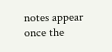notes appear once the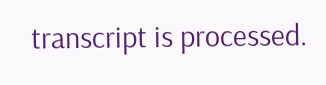transcript is processed.